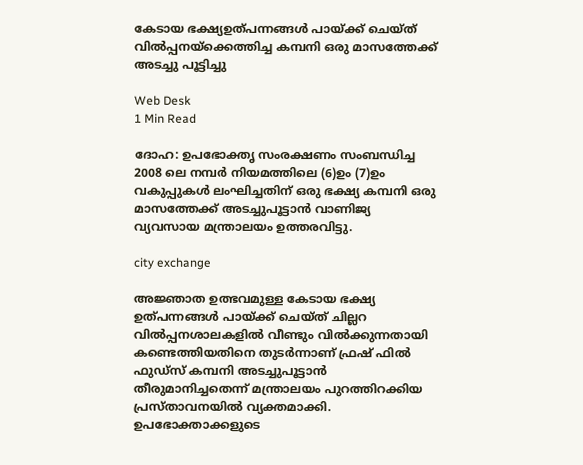കേടായ ഭക്ഷ്യഉത്പന്നങ്ങള്‍ പായ്ക്ക് ചെയ്ത് വില്‍പ്പനയ്‌ക്കെത്തിച്ച കമ്പനി ഒരു മാസത്തേക്ക് അടച്ചു പൂട്ടിച്ചു

Web Desk
1 Min Read

ദോഹ: ഉപഭോക്തൃ സംരക്ഷണം സംബന്ധിച്ച 2008 ലെ നമ്പര്‍ നിയമത്തിലെ (6)ഉം (7)ഉം വകുപ്പുകള്‍ ലംഘിച്ചതിന് ഒരു ഭക്ഷ്യ കമ്പനി ഒരു മാസത്തേക്ക് അടച്ചുപൂട്ടാന്‍ വാണിജ്യ വ്യവസായ മന്ത്രാലയം ഉത്തരവിട്ടു.

city exchange

അജ്ഞാത ഉത്ഭവമുള്ള കേടായ ഭക്ഷ്യ ഉത്പന്നങ്ങള്‍ പായ്ക്ക് ചെയ്ത് ചില്ലറ വില്‍പ്പനശാലകളില്‍ വീണ്ടും വില്‍ക്കുന്നതായി കണ്ടെത്തിയതിനെ തുടര്‍ന്നാണ് ഫ്രഷ് ഫില്‍ ഫുഡ്സ് കമ്പനി അടച്ചുപൂട്ടാന്‍ തീരുമാനിച്ചതെന്ന് മന്ത്രാലയം പുറത്തിറക്കിയ പ്രസ്താവനയില്‍ വ്യക്തമാക്കി. ഉപഭോക്താക്കളുടെ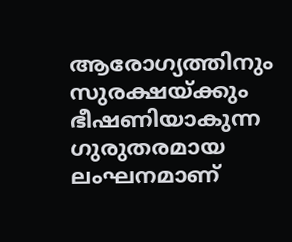ആരോഗ്യത്തിനും സുരക്ഷയ്ക്കും ഭീഷണിയാകുന്ന ഗുരുതരമായ ലംഘനമാണ്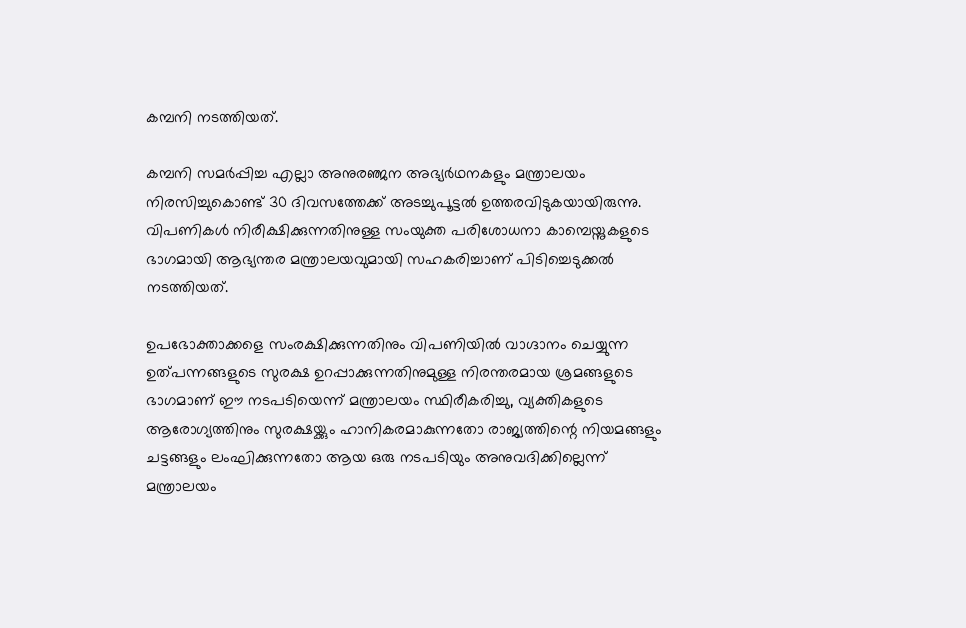കമ്പനി നടത്തിയത്.

കമ്പനി സമര്‍പ്പിച്ച എല്ലാ അനുരഞ്ജന അഭ്യര്‍ഥനകളും മന്ത്രാലയം നിരസിച്ചുകൊണ്ട് 30 ദിവസത്തേക്ക് അടച്ചുപൂട്ടല്‍ ഉത്തരവിടുകയായിരുന്നു. വിപണികള്‍ നിരീക്ഷിക്കുന്നതിനുള്ള സംയുക്ത പരിശോധനാ കാമ്പെയ്നുകളുടെ ഭാഗമായി ആഭ്യന്തര മന്ത്രാലയവുമായി സഹകരിച്ചാണ് പിടിച്ചെടുക്കല്‍ നടത്തിയത്.

ഉപഭോക്താക്കളെ സംരക്ഷിക്കുന്നതിനും വിപണിയില്‍ വാഗ്ദാനം ചെയ്യുന്ന ഉത്പന്നങ്ങളുടെ സുരക്ഷ ഉറപ്പാക്കുന്നതിനുമുള്ള നിരന്തരമായ ശ്രമങ്ങളുടെ ഭാഗമാണ് ഈ നടപടിയെന്ന് മന്ത്രാലയം സ്ഥിരീകരിച്ചു, വ്യക്തികളുടെ ആരോഗ്യത്തിനും സുരക്ഷയ്ക്കും ഹാനികരമാകുന്നതോ രാജ്യത്തിന്റെ നിയമങ്ങളും ചട്ടങ്ങളും ലംഘിക്കുന്നതോ ആയ ഒരു നടപടിയും അനുവദിക്കില്ലെന്ന് മന്ത്രാലയം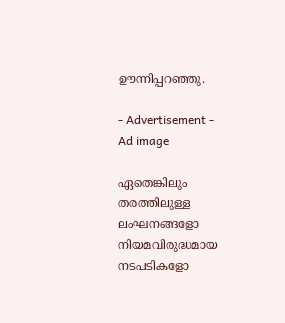ഊന്നിപ്പറഞ്ഞു.

- Advertisement -
Ad image

ഏതെങ്കിലും തരത്തിലുള്ള ലംഘനങ്ങളോ നിയമവിരുദ്ധമായ നടപടികളോ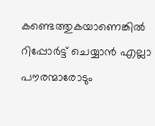കണ്ടെത്തുകയാണെങ്കില്‍ റിപ്പോര്‍ട്ട് ചെയ്യാന്‍ എല്ലാ പൗരന്മാരോടും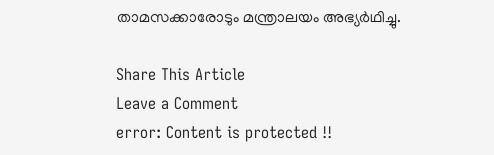താമസക്കാരോടും മന്ത്രാലയം അഭ്യര്‍ഥിച്ചു.

Share This Article
Leave a Comment
error: Content is protected !!